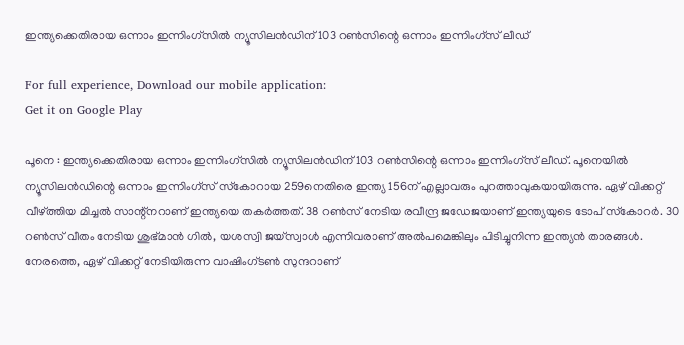ഇന്ത്യക്കെതിരായ ഒന്നാം ഇന്നിംഗ്‌സില്‍ ന്യൂസിലന്‍ഡിന് 103 റണ്‍സിന്റെ ഒന്നാം ഇന്നിംഗ്‌സ് ലീഡ്

For full experience, Download our mobile application:
Get it on Google Play

പൂനെ : ഇന്ത്യക്കെതിരായ ഒന്നാം ഇന്നിംഗ്‌സില്‍ ന്യൂസിലന്‍ഡിന് 103 റണ്‍സിന്റെ ഒന്നാം ഇന്നിംഗ്‌സ് ലീഡ്. പൂനെയില്‍ ന്യൂസിലന്‍ഡിന്റെ ഒന്നാം ഇന്നിംഗ്‌സ് സ്‌കോറായ 259നെതിരെ ഇന്ത്യ 156ന് എല്ലാവരും പുറത്താവുകയായിരുന്നു. ഏഴ് വിക്കറ്റ് വീഴ്ത്തിയ മിച്ചല്‍ സാന്റ്‌നറാണ് ഇന്ത്യയെ തകര്‍ത്തത്. 38 റണ്‍സ് നേടിയ രവീന്ദ്ര ജഡേജയാണ് ഇന്ത്യയുടെ ടോപ് സ്‌കോറര്‍. 30 റണ്‍സ് വീതം നേടിയ ശുഭ്മാന്‍ ഗില്‍, യശസ്വി ജയ്‌സ്വാള്‍ എന്നിവരാണ് അല്‍പമെങ്കിലും പിടിച്ചുനിന്ന ഇന്ത്യന്‍ താരങ്ങള്‍. നേരത്തെ, ഏഴ് വിക്കറ്റ് നേടിയിരുന്ന വാഷിംഗ്ടണ്‍ സുന്ദറാണ്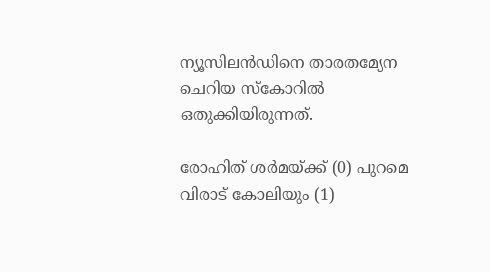ന്യൂസിലന്‍ഡിനെ താരതമ്യേന ചെറിയ സ്‌കോറില്‍ ഒതുക്കിയിരുന്നത്.

രോഹിത് ശര്‍മയ്ക്ക് (0) പുറമെ വിരാട് കോലിയും (1)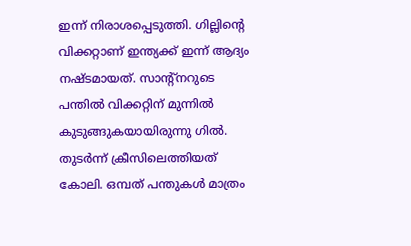ഇന്ന് നിരാശപ്പെടുത്തി. ഗില്ലിന്റെ വിക്കറ്റാണ് ഇന്ത്യക്ക് ഇന്ന് ആദ്യം നഷ്ടമായത്. സാന്റ്‌നറുടെ പന്തില്‍ വിക്കറ്റിന് മുന്നില്‍ കുടുങ്ങുകയായിരുന്നു ഗില്‍. തുടര്‍ന്ന് ക്രീസിലെത്തിയത് കോലി. ഒമ്പത് പന്തുകള്‍ മാത്രം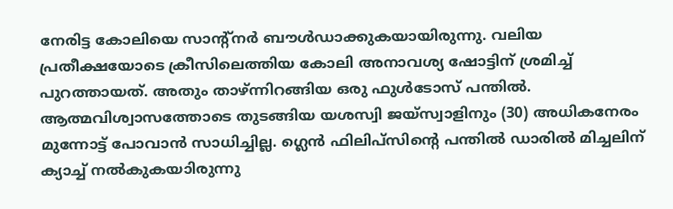നേരിട്ട കോലിയെ സാന്റ്‌നര്‍ ബൗള്‍ഡാക്കുകയായിരുന്നു. വലിയ പ്രതീക്ഷയോടെ ക്രീസിലെത്തിയ കോലി അനാവശ്യ ഷോട്ടിന് ശ്രമിച്ച് പുറത്തായത്. അതും താഴ്ന്നിറങ്ങിയ ഒരു ഫുള്‍ടോസ് പന്തില്‍. ആത്മവിശ്വാസത്തോടെ തുടങ്ങിയ യശസ്വി ജയ്‌സ്വാളിനും (30) അധികനേരം മുന്നോട്ട് പോവാന്‍ സാധിച്ചില്ല. ഗ്ലെന്‍ ഫിലിപ്‌സിന്റെ പന്തില്‍ ഡാരില്‍ മിച്ചലിന് ക്യാച്ച് നല്‍കുകയാിരുന്നു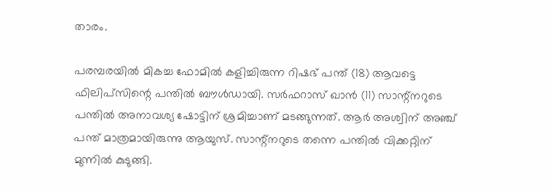താരം.

പരമ്പരയില്‍ മികച്ച ഫോമില്‍ കളിച്ചിരുന്ന റിഷഭ് പന്ത് (18) ആവട്ടെ ഫിലിപ്‌സിന്റെ പന്തില്‍ ബൗള്‍ഡായി. സര്‍ഫറാസ് ഖാന്‍ (11) സാന്റ്‌നറുടെ പന്തില്‍ അനാവശ്യ ഷോട്ടിന് ശ്രമിച്ചാണ് മടങ്ങുന്നത്. ആര്‍ അശ്വിന് അഞ്ച് പന്ത് മാത്രമായിരുന്നു ആയുസ്. സാന്റ്‌നറുടെ തന്നെ പന്തില്‍ വിക്കറ്റിന് മുന്നില്‍ കുടുങ്ങി.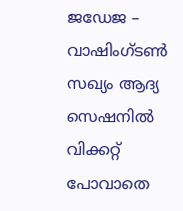ജഡേജ – വാഷിംഗ്ടണ്‍ സഖ്യം ആദ്യ സെഷനില്‍ വിക്കറ്റ് പോവാതെ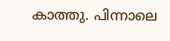കാത്തു. പിന്നാലെ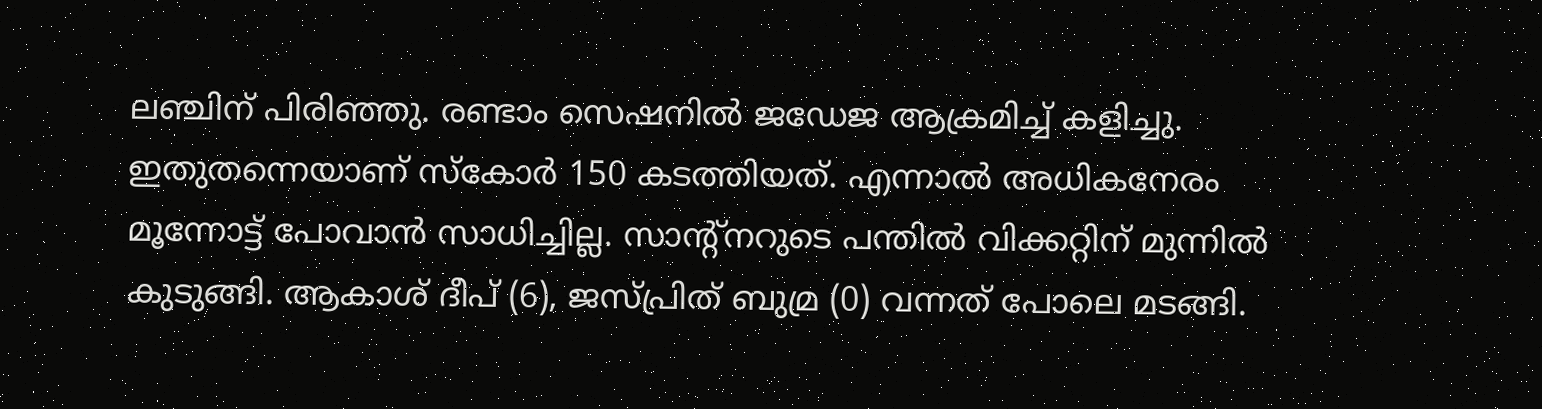ലഞ്ചിന് പിരിഞ്ഞു. രണ്ടാം സെഷനില്‍ ജഡേജ ആക്രമിച്ച് കളിച്ചു. ഇതുതന്നെയാണ് സ്‌കോര്‍ 150 കടത്തിയത്. എന്നാല്‍ അധികനേരം മൂന്നോട്ട് പോവാന്‍ സാധിച്ചില്ല. സാന്റ്‌നറുടെ പന്തില്‍ വിക്കറ്റിന് മുന്നില്‍ കുടുങ്ങി. ആകാശ് ദീപ് (6), ജസ്പ്രിത് ബുമ്ര (0) വന്നത് പോലെ മടങ്ങി.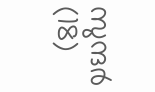സുന്ദര്‍ (18)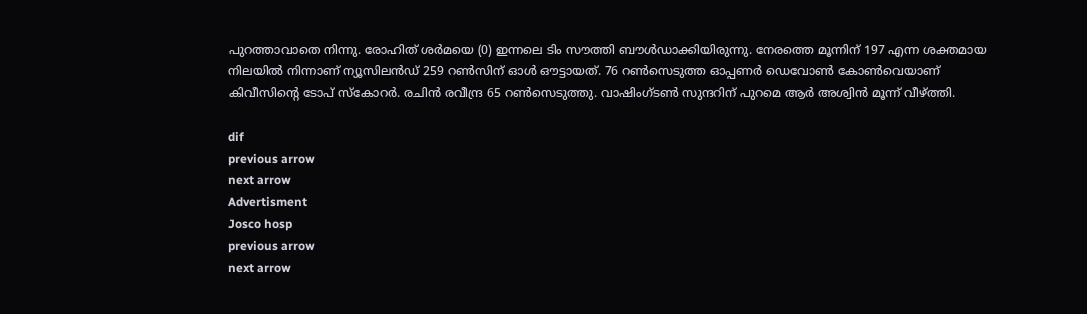പുറത്താവാതെ നിന്നു. രോഹിത് ശര്‍മയെ (0) ഇന്നലെ ടിം സൗത്തി ബൗള്‍ഡാക്കിയിരുന്നു. നേരത്തെ മൂന്നിന് 197 എന്ന ശക്തമായ നിലയില്‍ നിന്നാണ് ന്യൂസിലന്‍ഡ് 259 റണ്‍സിന് ഓള്‍ ഔട്ടായത്. 76 റണ്‍സെടുത്ത ഓപ്പണര്‍ ഡെവോണ്‍ കോണ്‍വെയാണ് കിവീസിന്റെ ടോപ് സ്‌കോറര്‍. രചിന്‍ രവീന്ദ്ര 65 റണ്‍സെടുത്തു. വാഷിംഗ്ടണ്‍ സുന്ദറിന് പുറമെ ആര്‍ അശ്വിന്‍ മൂന്ന് വീഴ്ത്തി.

dif
previous arrow
next arrow
Advertisment
Josco hosp
previous arrow
next arrow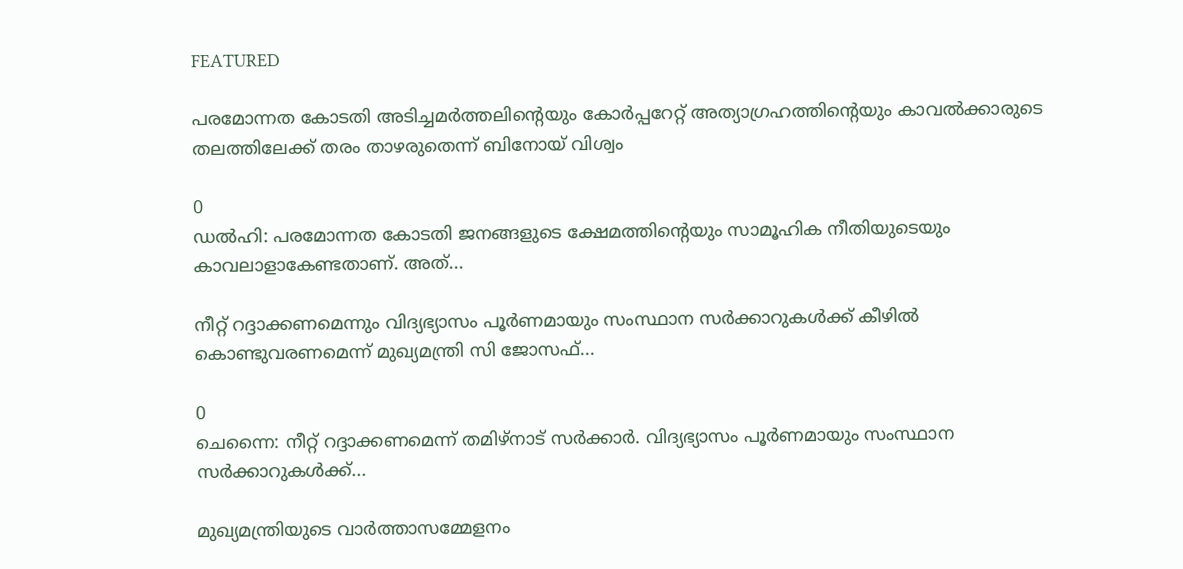FEATURED

പരമോന്നത കോടതി അടിച്ചമർത്തലിന്റെയും കോർപ്പറേറ്റ് അത്യാഗ്രഹത്തിന്റെയും കാവൽക്കാരുടെ തലത്തിലേക്ക് തരം താഴരുതെന്ന് ബിനോയ് വിശ്വം

0
ഡൽഹി: പരമോന്നത കോടതി ജനങ്ങളുടെ ക്ഷേമത്തിന്റെയും സാമൂഹിക നീതിയുടെയും കാവലാളാകേണ്ടതാണ്. അത്...

നീറ്റ് റദ്ദാക്കണമെന്നും വിദ്യഭ്യാസം പൂർണമായും സംസ്ഥാന സർക്കാറുകൾക്ക് കീഴിൽ കൊണ്ടുവരണമെന്ന് മുഖ്യമന്ത്രി സി ജോസഫ്...

0
ചെന്നൈ: നീറ്റ് റദ്ദാക്കണമെന്ന് തമിഴ്നാട് സർക്കാർ. വിദ്യഭ്യാസം പൂർണമായും സംസ്ഥാന സർക്കാറുകൾക്ക്...

മുഖ്യമന്ത്രിയുടെ വാര്‍ത്താസമ്മേളനം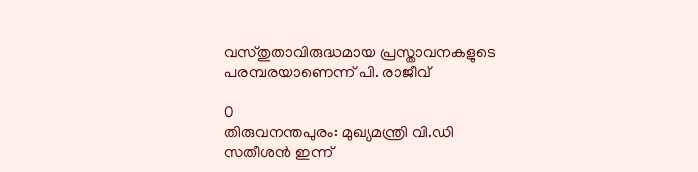വസ്തുതാവിരുദ്ധമായ പ്രസ്താവനകളുടെ പരമ്പരയാണെന്ന് പി. രാജീവ്

0
തിരുവനന്തപുരം: മുഖ്യമന്ത്രി വി.ഡി സതീശന്‍ ഇന്ന്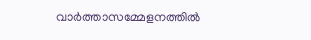വാര്‍ത്താസമ്മേളനത്തില്‍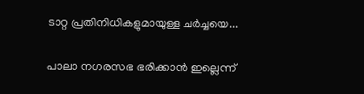ടാറ്റ പ്രതിനിധികളുമായുള്ള ചര്‍ച്ചയെ...

പാലാ നഗരസഭ ഭരിക്കാൻ ഇല്ലെന്ന്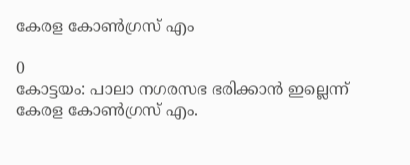കേരള കോൺഗ്രസ് എം

0
കോട്ടയം: പാലാ നഗരസഭ ഭരിക്കാൻ ഇല്ലെന്ന് കേരള കോൺഗ്രസ് എം.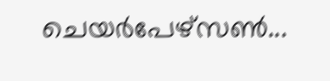ചെയർപേഴ്സൺ...